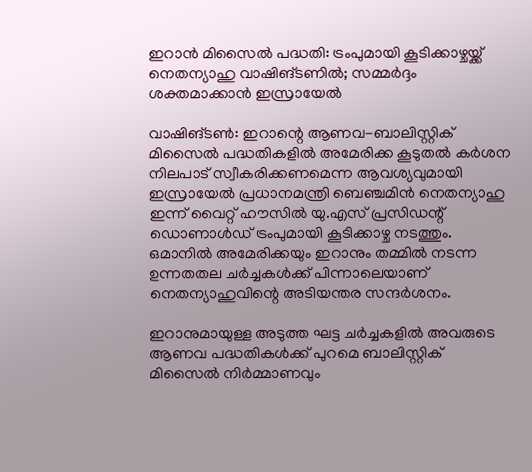ഇറാൻ മിസൈൽ പദ്ധതി: ട്രംപുമായി കൂടിക്കാഴ്ചയ്ക്ക് നെതന്യാഹു വാഷിങ്ടണിൽ; സമ്മർദ്ദം ശക്തമാക്കാൻ ഇസ്രായേൽ

വാഷിങ്ടൺ: ഇറാന്റെ ആണവ-ബാലിസ്റ്റിക് മിസൈൽ പദ്ധതികളിൽ അമേരിക്ക കൂടുതൽ കർശന നിലപാട് സ്വീകരിക്കണമെന്ന ആവശ്യവുമായി ഇസ്രായേൽ പ്രധാനമന്ത്രി ബെഞ്ചമിൻ നെതന്യാഹു ഇന്ന് വൈറ്റ് ഹൗസിൽ യു.എസ് പ്രസിഡന്റ് ഡൊണാൾഡ് ട്രംപുമായി കൂടിക്കാഴ്ച നടത്തും. ഒമാനിൽ അമേരിക്കയും ഇറാനും തമ്മിൽ നടന്ന ഉന്നതതല ചർച്ചകൾക്ക് പിന്നാലെയാണ് നെതന്യാഹുവിന്റെ അടിയന്തര സന്ദർശനം.

ഇറാനുമായുള്ള അടുത്ത ഘട്ട ചർച്ചകളിൽ അവരുടെ ആണവ പദ്ധതികൾക്ക് പുറമെ ബാലിസ്റ്റിക് മിസൈൽ നിർമ്മാണവും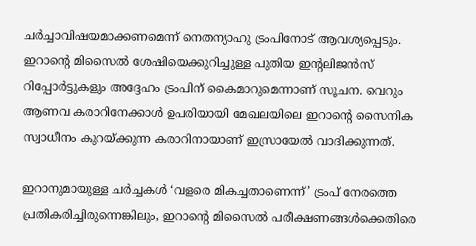ചർച്ചാവിഷയമാക്കണമെന്ന് നെതന്യാഹു ട്രംപിനോട് ആവശ്യപ്പെടും. ഇറാന്റെ മിസൈൽ ശേഷിയെക്കുറിച്ചുള്ള പുതിയ ഇന്റലിജൻസ് റിപ്പോർട്ടുകളും അദ്ദേഹം ട്രംപിന് കൈമാറുമെന്നാണ് സൂചന. വെറും ആണവ കരാറിനേക്കാൾ ഉപരിയായി മേഖലയിലെ ഇറാന്റെ സൈനിക സ്വാധീനം കുറയ്ക്കുന്ന കരാറിനായാണ് ഇസ്രായേൽ വാദിക്കുന്നത്.

ഇറാനുമായുള്ള ചർച്ചകൾ ‘വളരെ മികച്ചതാണെന്ന്’ ട്രംപ് നേരത്തെ പ്രതികരിച്ചിരുന്നെങ്കിലും, ഇറാന്റെ മിസൈൽ പരീക്ഷണങ്ങൾക്കെതിരെ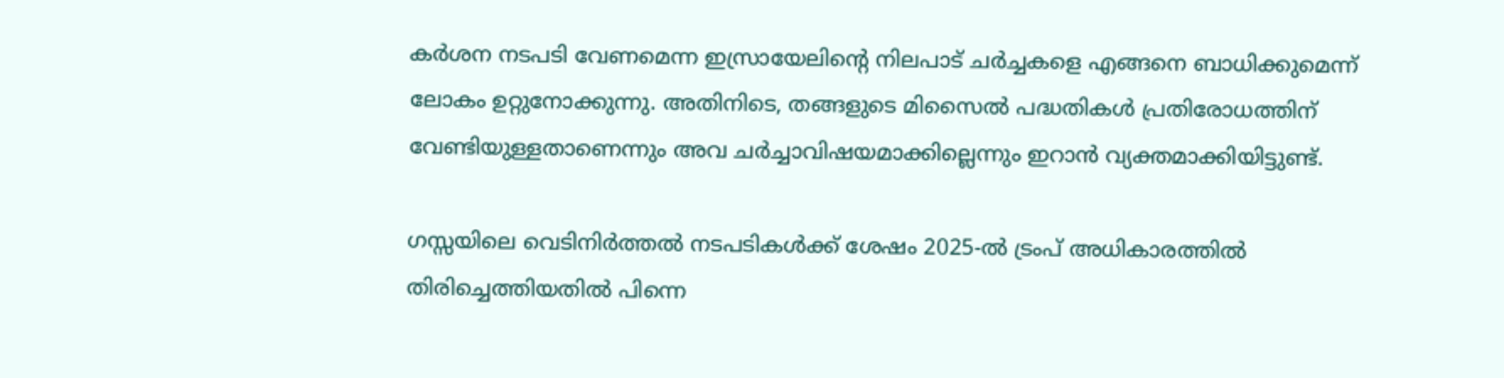കർശന നടപടി വേണമെന്ന ഇസ്രായേലിന്റെ നിലപാട് ചർച്ചകളെ എങ്ങനെ ബാധിക്കുമെന്ന് ലോകം ഉറ്റുനോക്കുന്നു. അതിനിടെ, തങ്ങളുടെ മിസൈൽ പദ്ധതികൾ പ്രതിരോധത്തിന് വേണ്ടിയുള്ളതാണെന്നും അവ ചർച്ചാവിഷയമാക്കില്ലെന്നും ഇറാൻ വ്യക്തമാക്കിയിട്ടുണ്ട്.

ഗസ്സയിലെ വെടിനിർത്തൽ നടപടികൾക്ക് ശേഷം 2025-ൽ ട്രംപ് അധികാരത്തിൽ തിരിച്ചെത്തിയതിൽ പിന്നെ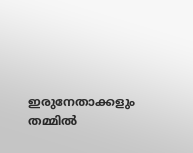ഇരുനേതാക്കളും തമ്മിൽ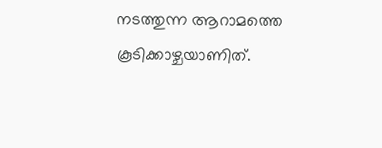നടത്തുന്ന ആറാമത്തെ കൂടിക്കാഴ്ചയാണിത്.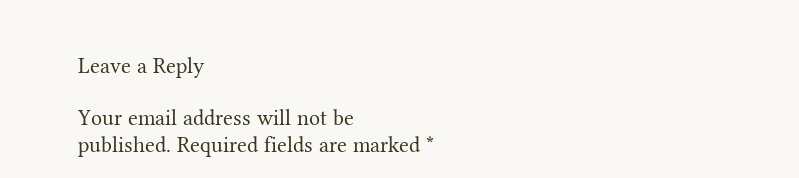Leave a Reply

Your email address will not be published. Required fields are marked *